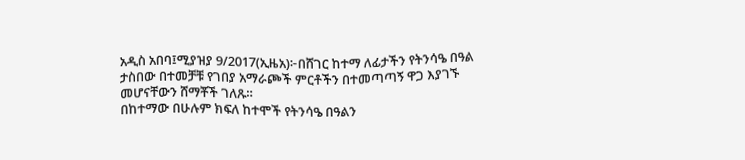አዲስ አበባ፤ሚያዝያ 9/2017(ኢዜአ)፦በሸገር ከተማ ለፊታችን የትንሳዔ በዓል ታስበው በተመቻቹ የገበያ አማራጮች ምርቶችን በተመጣጣኝ ዋጋ እያገኙ መሆናቸውን ሸማቾች ገለጹ።
በከተማው በሁሉም ክፍለ ከተሞች የትንሳዔ በዓልን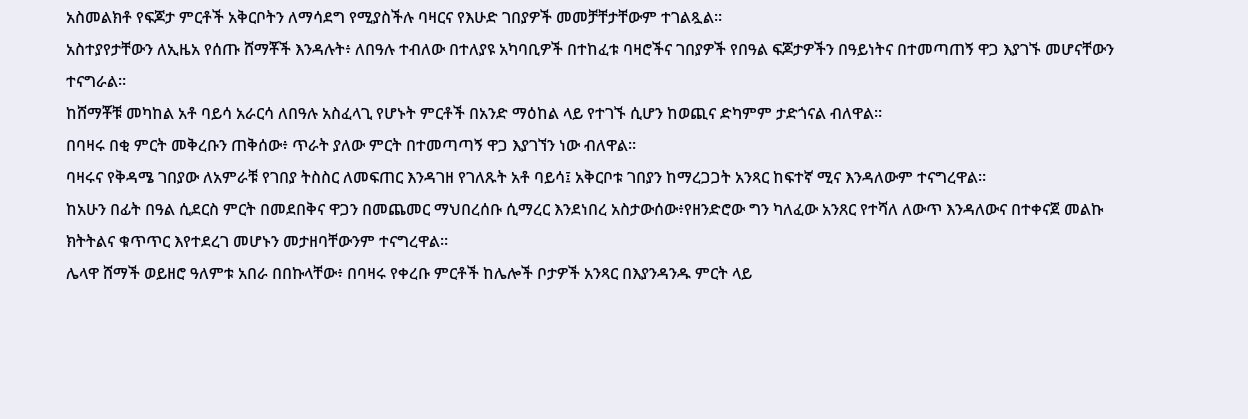አስመልክቶ የፍጆታ ምርቶች አቅርቦትን ለማሳደግ የሚያስችሉ ባዛርና የእሁድ ገበያዎች መመቻቸታቸውም ተገልጿል።
አስተያየታቸውን ለኢዜአ የሰጡ ሸማቾች እንዳሉት፥ ለበዓሉ ተብለው በተለያዩ አካባቢዎች በተከፈቱ ባዛሮችና ገበያዎች የበዓል ፍጆታዎችን በዓይነትና በተመጣጠኝ ዋጋ እያገኙ መሆናቸውን ተናግራል።
ከሸማቾቹ መካከል አቶ ባይሳ አራርሳ ለበዓሉ አስፈላጊ የሆኑት ምርቶች በአንድ ማዕከል ላይ የተገኙ ሲሆን ከወጪና ድካምም ታድጎናል ብለዋል።
በባዛሩ በቂ ምርት መቅረቡን ጠቅሰው፥ ጥራት ያለው ምርት በተመጣጣኝ ዋጋ እያገኘን ነው ብለዋል።
ባዛሩና የቅዳሜ ገበያው ለአምራቹ የገበያ ትስስር ለመፍጠር እንዳገዘ የገለጹት አቶ ባይሳ፤ አቅርቦቱ ገበያን ከማረጋጋት አንጻር ከፍተኛ ሚና እንዳለውም ተናግረዋል።
ከአሁን በፊት በዓል ሲደርስ ምርት በመደበቅና ዋጋን በመጨመር ማህበረሰቡ ሲማረር እንደነበረ አስታውሰው፥የዘንድሮው ግን ካለፈው አንጸር የተሻለ ለውጥ እንዳለውና በተቀናጀ መልኩ ክትትልና ቁጥጥር እየተደረገ መሆኑን መታዘባቸውንም ተናግረዋል።
ሌላዋ ሸማች ወይዘሮ ዓለምቱ አበራ በበኩላቸው፥ በባዛሩ የቀረቡ ምርቶች ከሌሎች ቦታዎች አንጻር በእያንዳንዱ ምርት ላይ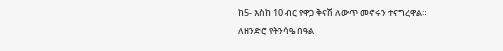ከ5- እስከ 10 ብር የዋጋ ቅናሽ ለውጥ መኖሩን ተናግረዋል።
ለዘንድሮ የትንሳዔ በዓል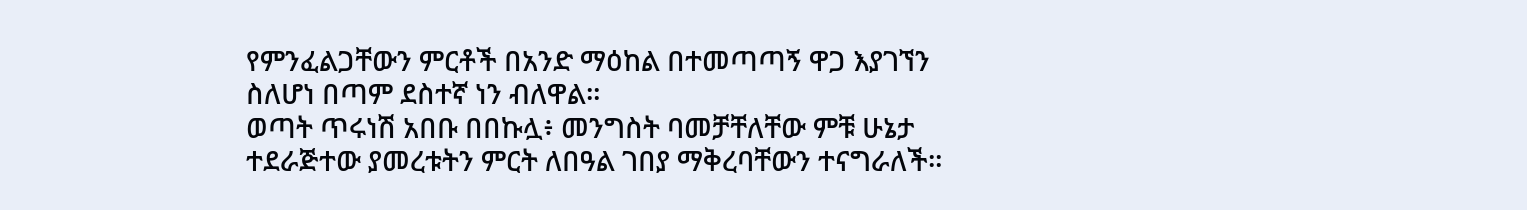የምንፈልጋቸውን ምርቶች በአንድ ማዕከል በተመጣጣኝ ዋጋ እያገኘን ስለሆነ በጣም ደስተኛ ነን ብለዋል።
ወጣት ጥሩነሽ አበቡ በበኩሏ፥ መንግስት ባመቻቸለቸው ምቹ ሁኔታ ተደራጅተው ያመረቱትን ምርት ለበዓል ገበያ ማቅረባቸውን ተናግራለች።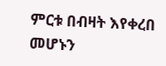ምርቱ በብዛት እየቀረበ መሆኑን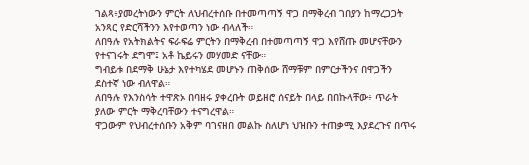ገልጻ፥ያመረትነውን ምርት ለህብረተሰቡ በተመጣጣኝ ዋጋ በማቅረብ ገበያን ከማረጋጋት አንጻር የድርሻችንን እየተወጣን ነው ብላለች።
ለበዓሉ የአትክልትና ፍራፍሬ ምርትን በማቅረብ በተመጣጣኝ ዋጋ እየሸጡ መሆናቸውን የተናገሩት ደግሞ፤ አቶ ኬይሩን መሃመድ ናቸው።
ግብይቱ በደማቅ ሁኔታ እየተካሄደ መሆኑን ጠቅሰው ሸማቹም በምርታችንና በዋጋችን ደስተኛ ነው ብለዋል።
ለበዓሉ የእንስሳት ተዋጽኦ በባዘሩ ያቀረቡት ወይዘሮ ሰናይት በላይ በበኩላቸው፥ ጥራት ያለው ምርት ማቅረባቸውን ተናግረዋል።
ዋጋውም የህብረተሰቡን አቅም ባገናዘበ መልኩ ስለሆነ ህዝቡን ተጠቃሚ እያደረጉና በጥሩ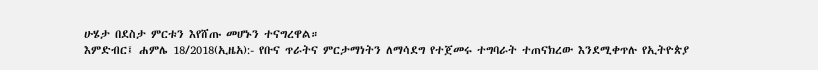ሁሄታ በደስታ ምርቱን እየሸጡ መሆኑን ተናግረዋል።
እምድብር፤ ሐምሌ 18/2018(ኢዜአ):- የቡና ጥራትና ምርታማነትን ለማሳደግ የተጀመሩ ተግባራት ተጠናክረው እንደሚቀጥሉ የኢትዮጵያ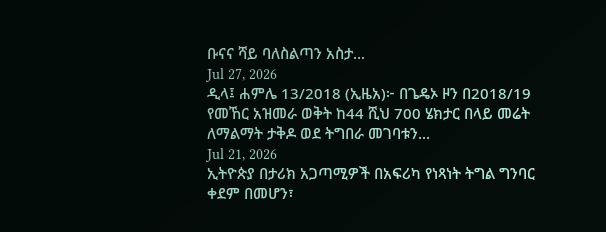ቡናና ሻይ ባለስልጣን አስታ...
Jul 27, 2026
ዲላ፤ ሐምሌ 13/2018 (ኢዜአ)፦ በጌዴኦ ዞን በ2018/19 የመኸር አዝመራ ወቅት ከ44 ሺህ 700 ሄክታር በላይ መሬት ለማልማት ታቅዶ ወደ ትግበራ መገባቱን...
Jul 21, 2026
ኢትዮጵያ በታሪክ አጋጣሚዎች በአፍሪካ የነጻነት ትግል ግንባር ቀደም በመሆን፣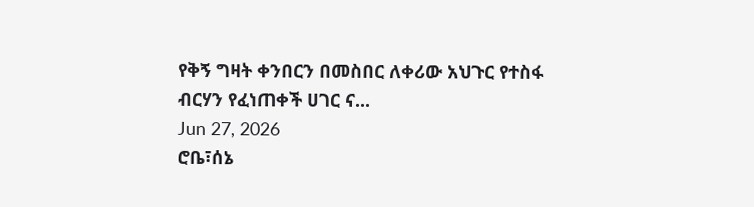የቅኝ ግዛት ቀንበርን በመስበር ለቀሪው አህጉር የተስፋ ብርሃን የፈነጠቀች ሀገር ና...
Jun 27, 2026
ሮቤ፣ሰኔ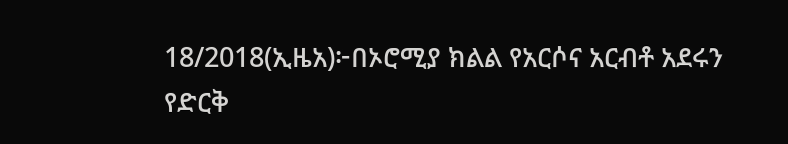18/2018(ኢዜአ)፦በኦሮሚያ ክልል የአርሶና አርብቶ አደሩን የድርቅ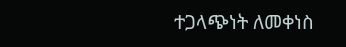ተጋላጭነት ለመቀነስ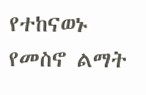የተከናወኑ የመስኖ ልማት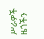ሥራዎች ዜጎችን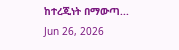ከተረጂነት በማውጣ...
Jun 26, 2026